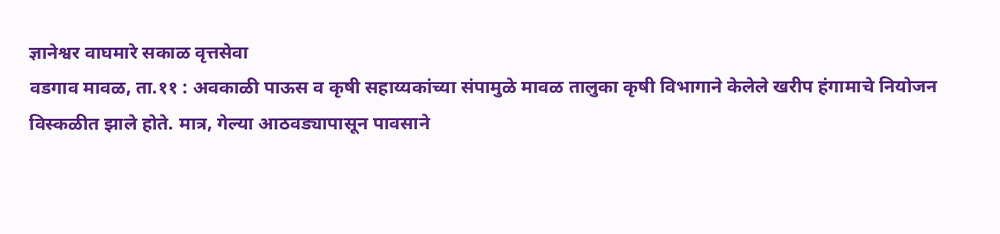ज्ञानेश्वर वाघमारे सकाळ वृत्तसेवा
वडगाव मावळ, ता.११ : अवकाळी पाऊस व कृषी सहाय्यकांच्या संपामुळे मावळ तालुका कृषी विभागाने केलेले खरीप हंगामाचे नियोजन विस्कळीत झाले होते. मात्र, गेल्या आठवड्यापासून पावसाने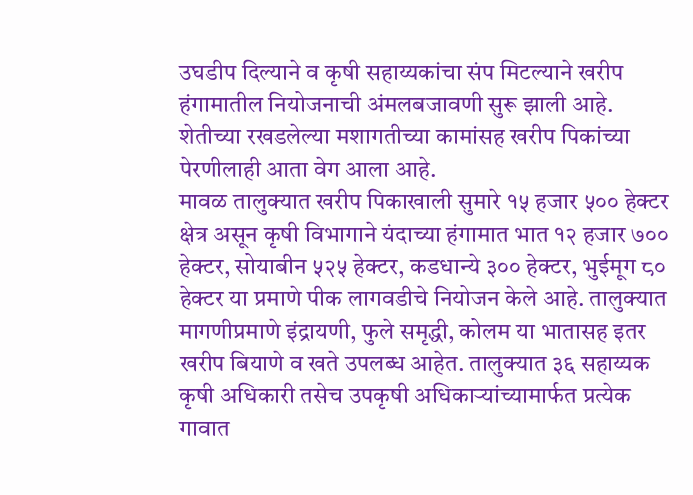उघडीप दिल्याने व कृषी सहाय्यकांचा संप मिटल्याने खरीप हंगामातील नियोजनाची अंमलबजावणी सुरू झाली आहे. शेतीच्या रखडलेल्या मशागतीच्या कामांसह खरीप पिकांच्या पेरणीलाही आता वेग आला आहे.
मावळ तालुक्यात खरीप पिकाखाली सुमारे १५ हजार ५०० हेक्टर क्षेत्र असून कृषी विभागाने यंदाच्या हंगामात भात १२ हजार ७०० हेक्टर, सोयाबीन ५२५ हेक्टर, कडधान्ये ३०० हेक्टर, भुईमूग ८० हेक्टर या प्रमाणे पीक लागवडीचे नियोजन केले आहे. तालुक्यात मागणीप्रमाणे इंद्रायणी, फुले समृद्धी, कोलम या भातासह इतर खरीप बियाणे व खते उपलब्ध आहेत. तालुक्यात ३६ सहाय्यक कृषी अधिकारी तसेच उपकृषी अधिकाऱ्यांच्यामार्फत प्रत्येक गावात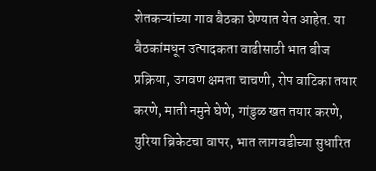शेतकऱ्यांच्या गाव बैठका घेण्यात येत आहेत. या बैठकांमधून उत्पादकता वाढीसाठी भात बीज प्रक्रिया, उगवण क्षमता चाचणी, रोप वाटिका तयार करणे, माती नमुने घेणे, गांडुळ खत तयार करणे, युरिया ब्रिकेटचा वापर, भात लागवडीच्या सुधारित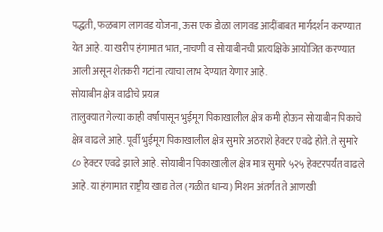पद्धती, फळबाग लागवड योजना, ऊस एक डोळा लागवड आदींबाबत मार्गदर्शन करण्यात येत आहे. या खरीप हंगामात भात, नाचणी व सोयाबीनची प्रात्यक्षिके आयोजित करण्यात आली असून शेतकरी गटांना त्याचा लाभ देण्यात येणार आहे.
सोयाबीन क्षेत्र वाढीचे प्रयत्न
तालुक्यात गेल्या काही वर्षांपासून भुईमूग पिकाखालील क्षेत्र कमी होऊन सोयाबीन पिकाचे क्षेत्र वाढले आहे. पूर्वी भुईमूग पिकाखालील क्षेत्र सुमारे अठराशे हेक्टर एवढे होते. ते सुमारे ८० हेक्टर एवढे झाले आहे. सोयाबीन पिकाखालील क्षेत्र मात्र सुमारे ५२५ हेक्टरपर्यंत वाढले आहे. या हंगामात राष्ट्रीय खाद्य तेल (गळीत धान्य) मिशन अंतर्गत ते आणखी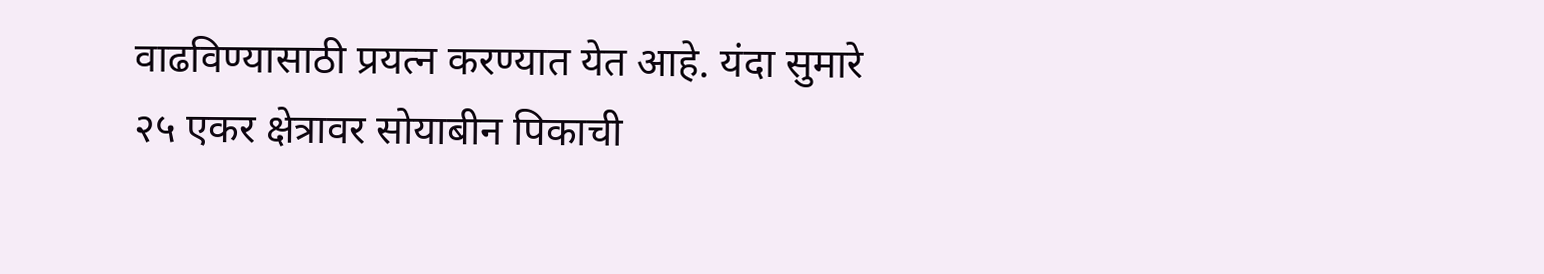वाढविण्यासाठी प्रयत्न करण्यात येत आहे. यंदा सुमारे २५ एकर क्षेत्रावर सोयाबीन पिकाची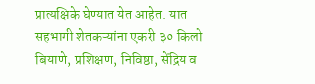प्रात्यक्षिके घेण्यात येत आहेत. यात सहभागी शेतकऱ्यांना एकरी ३० किलो बियाणे, प्रशिक्षण, निविष्ठा, सेंद्रिय व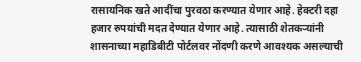रासायनिक खते आदींचा पुरवठा करण्यात येणार आहे. हेक्टरी दहा हजार रुपयांची मदत देण्यात येणार आहे. त्यासाठी शेतकऱ्यांनी शासनाच्या महाडिबीटी पोर्टलवर नोंदणी करणे आवश्यक असल्याची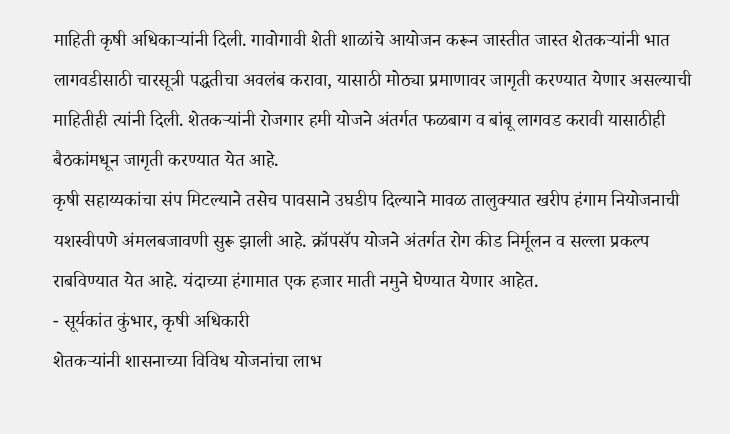माहिती कृषी अधिकाऱ्यांनी दिली. गावोगावी शेती शाळांचे आयोजन करून जास्तीत जास्त शेतकऱ्यांनी भात लागवडीसाठी चारसूत्री पद्धतीचा अवलंब करावा, यासाठी मोठ्या प्रमाणावर जागृती करण्यात येणार असल्याची माहितीही त्यांनी दिली. शेतकऱ्यांनी रोजगार हमी योजने अंतर्गत फळबाग व बांबू लागवड करावी यासाठीही बैठकांमधून जागृती करण्यात येत आहे.
कृषी सहाय्यकांचा संप मिटल्याने तसेच पावसाने उघडीप दिल्याने मावळ तालुक्यात खरीप हंगाम नियोजनाची यशस्वीपणे अंमलबजावणी सुरू झाली आहे. क्रॉपसॅप योजने अंतर्गत रोग कीड निर्मूलन व सल्ला प्रकल्प राबविण्यात येत आहे. यंदाच्या हंगामात एक हजार माती नमुने घेण्यात येणार आहेत.
- सूर्यकांत कुंभार, कृषी अधिकारी
शेतकऱ्यांनी शासनाच्या विविध योजनांचा लाभ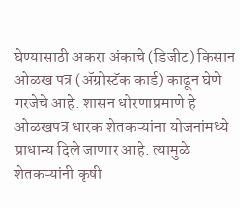घेण्यासाठी अकरा अंकाचे (डिजीट) किसान ओळख पत्र (ॲग्रोस्टॅक कार्ड) काढून घेणे गरजेचे आहे. शासन धोरणाप्रमाणे हे ओळखपत्र धारक शेतकऱ्यांना योजनांमध्ये प्राधान्य दिले जाणार आहे. त्यामुळे शेतकऱ्यांनी कृषी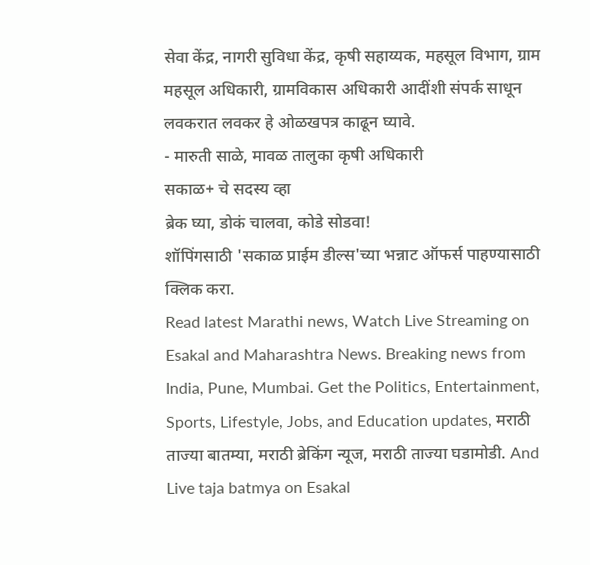सेवा केंद्र, नागरी सुविधा केंद्र, कृषी सहाय्यक, महसूल विभाग, ग्राम महसूल अधिकारी, ग्रामविकास अधिकारी आदींशी संपर्क साधून लवकरात लवकर हे ओळखपत्र काढून घ्यावे.
- मारुती साळे, मावळ तालुका कृषी अधिकारी
सकाळ+ चे सदस्य व्हा
ब्रेक घ्या, डोकं चालवा, कोडे सोडवा!
शॉपिंगसाठी 'सकाळ प्राईम डील्स'च्या भन्नाट ऑफर्स पाहण्यासाठी क्लिक करा.
Read latest Marathi news, Watch Live Streaming on Esakal and Maharashtra News. Breaking news from India, Pune, Mumbai. Get the Politics, Entertainment, Sports, Lifestyle, Jobs, and Education updates, मराठी ताज्या बातम्या, मराठी ब्रेकिंग न्यूज, मराठी ताज्या घडामोडी. And Live taja batmya on Esakal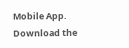Mobile App. Download the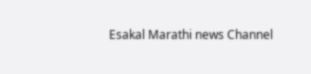Esakal Marathi news Channel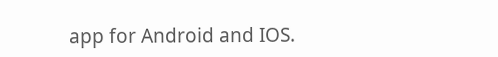app for Android and IOS.